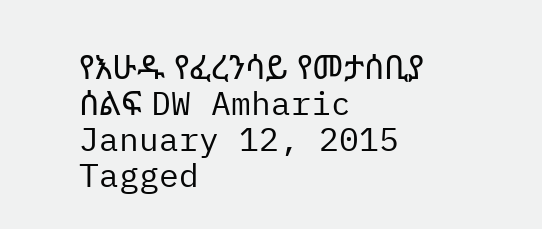የእሁዱ የፈረንሳይ የመታሰቢያ ሰልፍ DW Amharic January 12, 2015 Tagged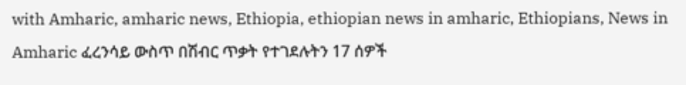with Amharic, amharic news, Ethiopia, ethiopian news in amharic, Ethiopians, News in Amharic ፈረንሳይ ውስጥ በሽብር ጥቃት የተገደሉትን 17 ሰዎች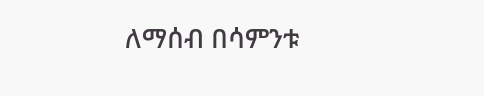ለማሰብ በሳምንቱ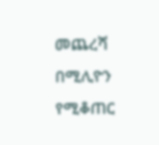መጨረሻ በሚሊዮን የሚቆጠር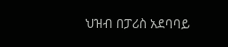ህዝብ በፓሪስ አደባባይ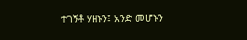ተገኝቶ ሃዘኑን፤ አንድ መሆኑን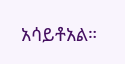አሳይቶአል።